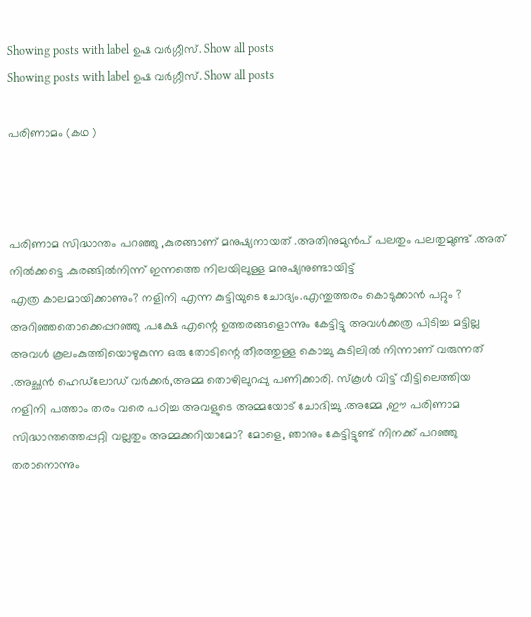Showing posts with label ഉഷ വർഗ്ഗീസ്. Show all posts
Showing posts with label ഉഷ വർഗ്ഗീസ്. Show all posts

പരിണാമം (കഥ )



പരിണാമ സിദ്ധാന്തം പറഞ്ഞു ,കുരങ്ങാണ് മനുഷ്യനായത് .അതിനുമുൻപ് പലതും പലതുമുണ്ട് .അത് നിൽക്കട്ടെ .കുരങ്ങിൽനിന്ന് ഇന്നത്തെ നിലയിലുള്ള മനുഷ്യനുണ്ടായിട്ട്
എത്ര കാലമായിക്കാണും? നളിനി എന്ന കുട്ടിയുടെ ചോദ്യം.എന്തുത്തരം കൊടുക്കാൻ പറ്റും ?
അറിഞ്ഞതൊക്കെപ്പറഞ്ഞു .പക്ഷേ എന്റെ ഉത്തരങ്ങളൊന്നും കേട്ടിട്ടു അവൾക്കത്ര പിടിച്ച മട്ടില്ല അവൾ കൂലംകുത്തിയൊഴുകുന്ന ഒരു തോടിന്റെ തീരത്തുള്ള കൊച്ചു കുടിലിൽ നിന്നാണ് വരുന്നത് .അച്ഛൻ ഹെഡ്‍ലോഡ് വർക്കർ,അമ്മ തൊഴിലുറപ്പു പണിക്കാരി. സ്‌കൂൾ വിട്ട് വീട്ടിലെത്തിയ നളിനി പത്താം തരം വരെ പഠിച്ച അവളുടെ അമ്മയോട് ചോദിച്ചു .അമ്മേ ,ഈ പരിണാമ സിദ്ധാന്തത്തെപ്പറ്റി വല്ലതും അമ്മക്കറിയാമോ? മോളെ, ഞാനും കേട്ടിട്ടുണ്ട് നിനക്ക് പറഞ്ഞു തരാനൊന്നും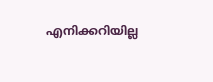എനിക്കറിയില്ല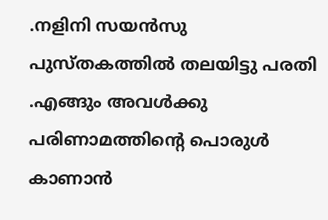.നളിനി സയൻസു പുസ്തകത്തിൽ തലയിട്ടു പരതി .എങ്ങും അവൾക്കു പരിണാമത്തിന്റെ പൊരുൾ കാണാൻ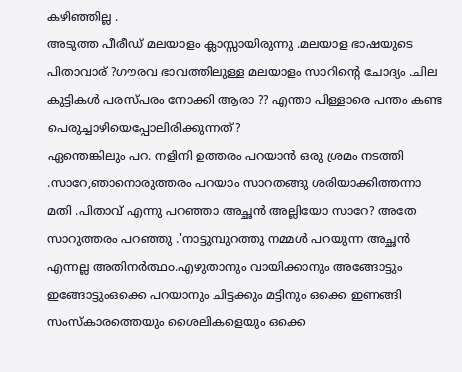കഴിഞ്ഞില്ല .
അടുത്ത പീരീഡ് മലയാളം ക്ലാസ്സായിരുന്നു .മലയാള ഭാഷയുടെ പിതാവാര് ?ഗൗരവ ഭാവത്തിലുള്ള മലയാളം സാറിന്റെ ചോദ്യം .ചില കുട്ടികൾ പരസ്പരം നോക്കി ആരാ ?? എന്താ പിള്ളാരെ പന്തം കണ്ട പെരുച്ചാഴിയെപ്പോലിരിക്കുന്നത്?
ഏന്തെങ്കിലും പറ. നളിനി ഉത്തരം പറയാൻ ഒരു ശ്രമം നടത്തി .സാറേ,ഞാനൊരുത്തരം പറയാം സാറതങ്ങു ശരിയാക്കിത്തന്നാ മതി .പിതാവ് എന്നു പറഞ്ഞാ അച്ഛൻ അല്ലിയോ സാറേ? അതേ സാറുത്തരം പറഞ്ഞു .'നാട്ടുമ്പുറത്തു നമ്മൾ പറയുന്ന അച്ഛൻ എന്നല്ല അതിനർത്ഥ൦.എഴുതാനും വായിക്കാനും അങ്ങോട്ടും ഇങ്ങോട്ടുംഒക്കെ പറയാനും ചിട്ടക്കും മട്ടിനും ഒക്കെ ഇണങ്ങി
സംസ്കാരത്തെയും ശൈലികളെയും ഒക്കെ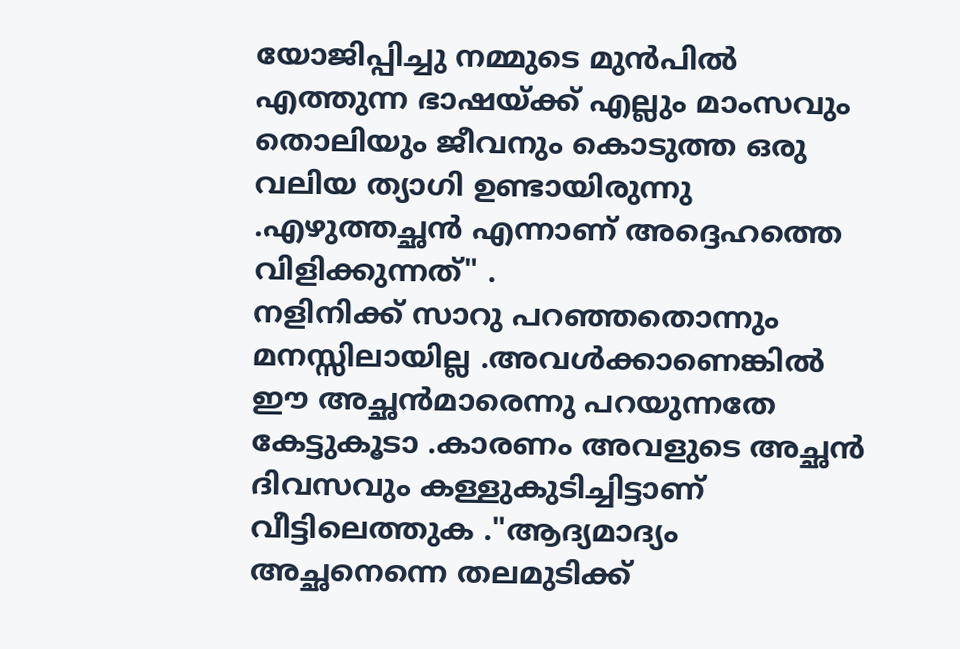യോജിപ്പിച്ചു നമ്മുടെ മുൻപിൽ എത്തുന്ന ഭാഷയ്ക്ക് എല്ലും മാംസവും തൊലിയും ജീവനും കൊടുത്ത ഒരു വലിയ ത്യാഗി ഉണ്ടായിരുന്നു .എഴുത്തച്ഛൻ എന്നാണ് അദ്ദെഹത്തെ വിളിക്കുന്നത്" .
നളിനിക്ക് സാറു പറഞ്ഞതൊന്നും മനസ്സിലായില്ല .അവൾക്കാണെങ്കിൽ ഈ അച്ഛൻമാരെന്നു പറയുന്നതേ കേട്ടുകൂടാ .കാരണം അവളുടെ അച്ഛൻ ദിവസവും കള്ളുകുടിച്ചിട്ടാണ് വീട്ടിലെത്തുക ."ആദ്യമാദ്യം അച്ഛനെന്നെ തലമുടിക്ക്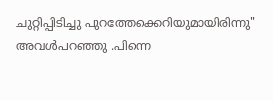ചുറ്റിപ്പിടിച്ചു പുറത്തേക്കെറിയുമായിരിന്നു" അവൾപറഞ്ഞു .പിന്നെ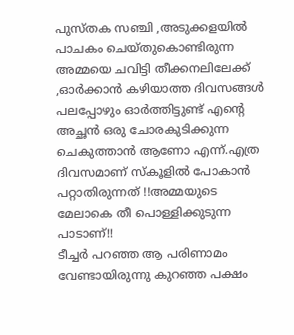പുസ്തക സഞ്ചി ,അടുക്കളയിൽ പാചകം ചെയ്തുകൊണ്ടിരുന്ന അമ്മയെ ചവിട്ടി തീക്കനലിലേക്ക് ,ഓർക്കാൻ കഴിയാത്ത ദിവസങ്ങൾ പലപ്പോഴും ഓർത്തിട്ടുണ്ട് എന്റെ അച്ഛൻ ഒരു ചോരകുടിക്കുന്ന ചെകുത്താൻ ആണോ എന്ന്.എത്ര ദിവസമാണ് സ്‌കൂളിൽ പോകാൻ പറ്റാതിരുന്നത് !!അമ്മയുടെ മേലാകെ തീ പൊള്ളിക്കുടുന്ന പാടാണ്!!
ടീച്ചർ പറഞ്ഞ ആ പരിണാമം വേണ്ടായിരുന്നു കുറഞ്ഞ പക്ഷം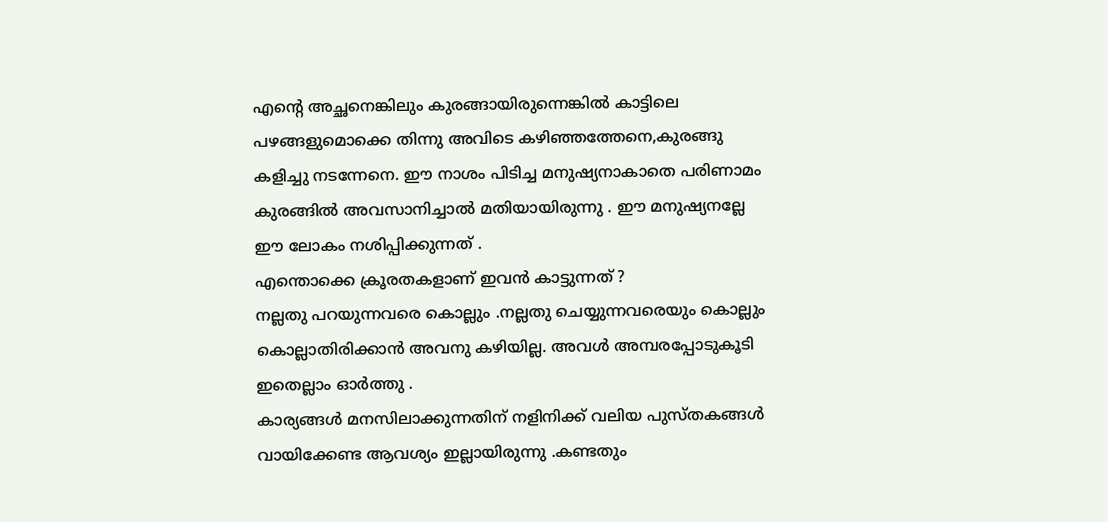എന്റെ അച്ഛനെങ്കിലും കുരങ്ങായിരുന്നെങ്കിൽ കാട്ടിലെ പഴങ്ങളുമൊക്കെ തിന്നു അവിടെ കഴിഞ്ഞത്തേനെ,കുരങ്ങു കളിച്ചു നടന്നേനെ. ഈ നാശം പിടിച്ച മനുഷ്യനാകാതെ പരിണാമം കുരങ്ങിൽ അവസാനിച്ചാൽ മതിയായിരുന്നു . ഈ മനുഷ്യനല്ലേ ഈ ലോകം നശിപ്പിക്കുന്നത് .
എന്തൊക്കെ ക്രൂരതകളാണ് ഇവൻ കാട്ടുന്നത് ?
നല്ലതു പറയുന്നവരെ കൊല്ലും .നല്ലതു ചെയ്യുന്നവരെയും കൊല്ലും കൊല്ലാതിരിക്കാൻ അവനു കഴിയില്ല. അവൾ അമ്പരപ്പോടുകൂടി ഇതെല്ലാം ഓർത്തു .
കാര്യങ്ങൾ മനസിലാക്കുന്നതിന് നളിനിക്ക് വലിയ പുസ്തകങ്ങൾ വായിക്കേണ്ട ആവശ്യം ഇല്ലായിരുന്നു .കണ്ടതും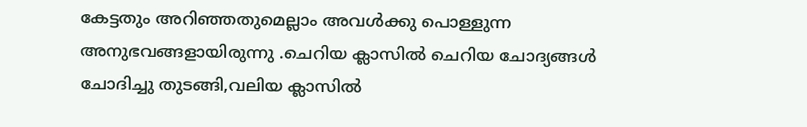കേട്ടതും അറിഞ്ഞതുമെല്ലാം അവൾക്കു പൊള്ളുന്ന അനുഭവങ്ങളായിരുന്നു .ചെറിയ ക്ലാസിൽ ചെറിയ ചോദ്യങ്ങൾ ചോദിച്ചു തുടങ്ങി,വലിയ ക്ലാസിൽ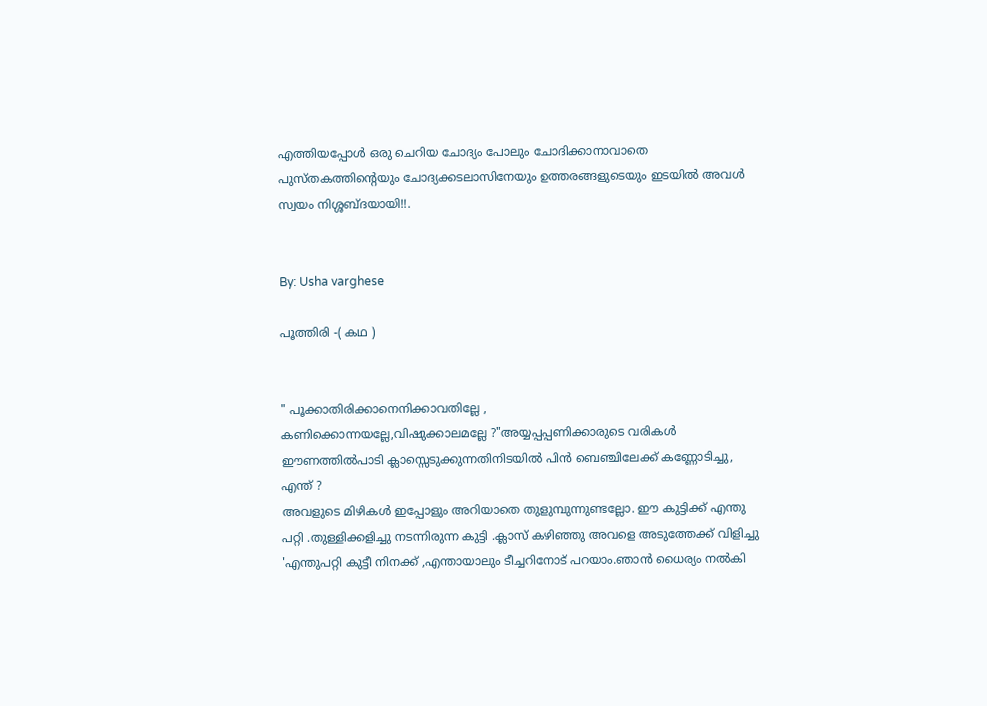എത്തിയപ്പോൾ ഒരു ചെറിയ ചോദ്യം പോലും ചോദിക്കാനാവാതെ
പുസ്തകത്തിന്റെയും ചോദ്യക്കടലാസിനേയും ഉത്തരങ്ങളുടെയും ഇടയിൽ അവൾ സ്വയം നിശ്ശബ്ദയായി!!.


By: Usha varghese

പൂത്തിരി -( കഥ )


" പൂക്കാതിരിക്കാനെനിക്കാവതില്ലേ ,
കണിക്കൊന്നയല്ലേ,വിഷുക്കാലമല്ലേ ?"അയ്യപ്പപ്പണിക്കാരുടെ വരികൾ
ഈണത്തിൽപാടി ക്ലാസ്സെടുക്കുന്നതിനിടയിൽ പിൻ ബെഞ്ചിലേക്ക് കണ്ണോടിച്ചു, എന്ത് ?
അവളുടെ മിഴികൾ ഇപ്പോളും അറിയാതെ തുളുമ്പുന്നുണ്ടല്ലോ. ഈ കുട്ടിക്ക് എന്തു
പറ്റി .തുള്ളിക്കളിച്ചു നടന്നിരുന്ന കുട്ടി .ക്ലാസ് കഴിഞ്ഞു അവളെ അടുത്തേക്ക് വിളിച്ചു 'എന്തുപറ്റി കുട്ടീ നിനക്ക് ,എന്തായാലും ടീച്ചറിനോട് പറയാം.ഞാൻ ധൈര്യം നൽകി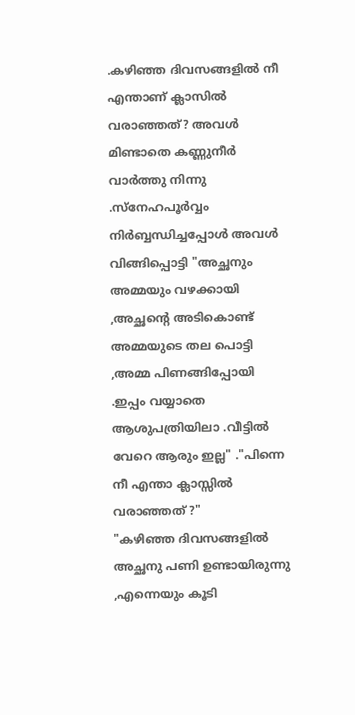.കഴിഞ്ഞ ദിവസങ്ങളിൽ നീ എന്താണ് ക്ലാസിൽ വരാഞ്ഞത്? അവൾ മിണ്ടാതെ കണ്ണുനീർ വാർത്തു നിന്നു .സ്നേഹപൂർവ്വം
നിർബ്ബന്ധിച്ചപ്പോൾ അവൾ വിങ്ങിപ്പൊട്ടി "അച്ഛനും അമ്മയും വഴക്കായി ,അച്ഛന്റെ അടികൊണ്ട്‌
അമ്മയുടെ തല പൊട്ടി ,അമ്മ പിണങ്ങിപ്പോയി .ഇപ്പം വയ്യാതെ ആശുപത്രിയിലാ .വീട്ടിൽ വേറെ ആരും ഇല്ല" ."പിന്നെ നീ എന്താ ക്ലാസ്സിൽ വരാഞ്ഞത് ?"
"കഴിഞ്ഞ ദിവസങ്ങളിൽ അച്ഛനു പണി ഉണ്ടായിരുന്നു ,എന്നെയും കൂടി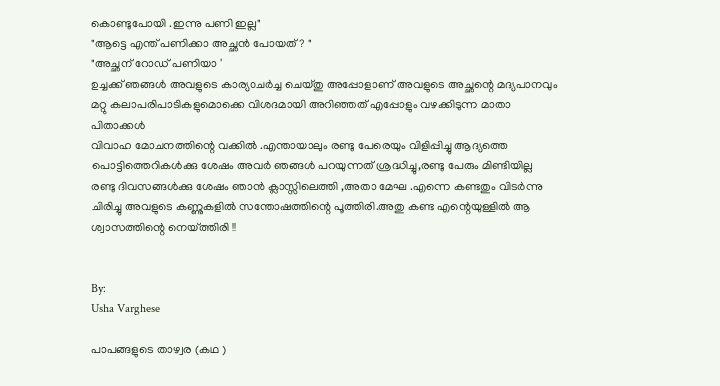കൊണ്ടുപോയി .ഇന്നു പണി ഇല്ല"
"ആട്ടെ എന്ത്‌ പണിക്കാ അച്ഛൻ പോയത് ? "
"അച്ഛന് റോഡ് പണിയാ '
ഉച്ചക്ക് ഞങ്ങൾ അവളുടെ കാര്യ൦ചർച്ച ചെയ്തു അപ്പോളാണ് അവളുടെ അച്ഛന്റെ മദ്യപാനവും മറ്റു കലാപരിപാടികളുമൊക്കെ വിശദമായി അറിഞ്ഞത് എപ്പോളും വഴക്കിടുന്ന മാതാ പിതാക്കൾ
വിവാഹ മോചനത്തിന്റെ വക്കിൽ .എന്തായാലും രണ്ടു പേരെയും വിളിപ്പിച്ചു ആദ്യത്തെ
പൊട്ടിത്തെറികൾക്കു ശേഷം അവർ ഞങ്ങൾ പറയുന്നത് ശ്രദ്ധിച്ചു,രണ്ടു പേരും മിണ്ടിയില്ല
രണ്ടു ദിവസങ്ങൾക്കു ശേഷം ഞാൻ ക്ലാസ്സിലെത്തി ,അതാ മേഘ .എന്നെ കണ്ടതും വിടർന്നു ചിരിച്ചു അവളുടെ കണ്ണുകളിൽ സന്തോഷത്തിന്റെ പൂത്തിരി.അതു കണ്ട എന്റെയുള്ളിൽ ആ ശ്വാസത്തിന്റെ നെയ്ത്തിരി !!


By:
Usha Varghese

പാപങ്ങളുടെ താഴ്വര (കഥ )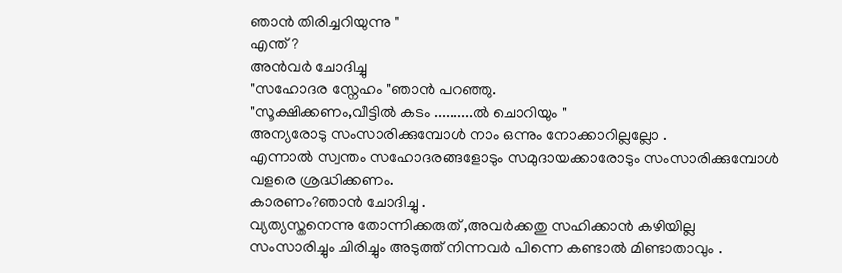ഞാൻ തിരിച്ചറിയുന്നു "
എന്ത് ?
അൻവർ ചോദിച്ചു
"സഹോദര സ്നേഹം "ഞാൻ പറഞ്ഞു.
"സൂക്ഷിക്കണം,വീട്ടിൽ കടം ..........ൽ ചൊറിയും "
അന്യരോടു സംസാരിക്കുമ്പോൾ നാം ഒന്നും നോക്കാറില്ലല്ലോ .
എന്നാൽ സ്വന്തം സഹോദരങ്ങളോടും സമുദായക്കാരോടും സംസാരിക്കുമ്പോൾ
വളരെ ശ്രദ്ധിക്കണം.
കാരണം?ഞാൻ ചോദിച്ചു .
വ്യത്യസ്തനെന്നു തോന്നിക്കരുത് ,അവർക്കതു സഹിക്കാൻ കഴിയില്ല
സംസാരിച്ചും ചിരിച്ചും അടുത്ത് നിന്നവർ പിന്നെ കണ്ടാൽ മിണ്ടാതാവും .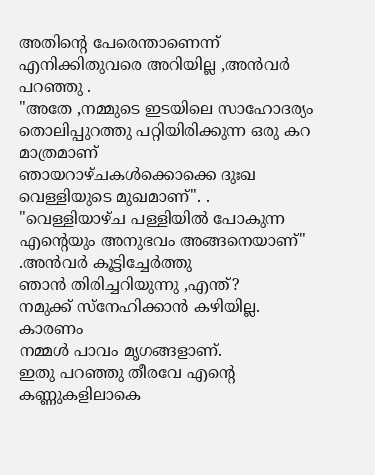അതിന്റെ പേരെന്താണെന്ന് എനിക്കിതുവരെ അറിയില്ല ,അൻവർ പറഞ്ഞു .
"അതേ ,നമ്മുടെ ഇടയിലെ സാഹോദര്യം തൊലിപ്പുറത്തു പറ്റിയിരിക്കുന്ന ഒരു കറ മാത്രമാണ്
ഞായറാഴ്ചകൾക്കൊക്കെ ദുഃഖ വെള്ളിയുടെ മുഖമാണ്". . "വെള്ളിയാഴ്ച പള്ളിയിൽ പോകുന്ന എന്റെയും അനുഭവം അങ്ങനെയാണ്" .അൻവർ കൂട്ടിച്ചേർത്തു
ഞാൻ തിരിച്ചറിയുന്നു ,എന്ത്?
നമുക്ക് സ്നേഹിക്കാൻ കഴിയില്ല. കാരണം
നമ്മൾ പാവം മൃഗങ്ങളാണ്.
ഇതു പറഞ്ഞു തീരവേ എന്റെ കണ്ണുകളിലാകെ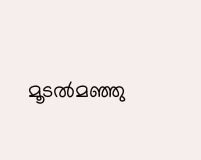മൂടൽമഞ്ഞു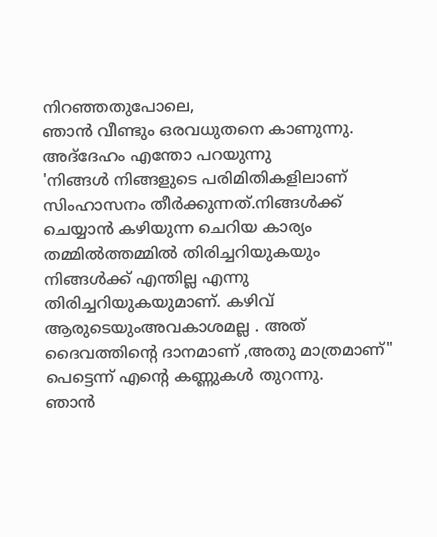നിറഞ്ഞതുപോലെ,
ഞാൻ വീണ്ടും ഒരവധുതനെ കാണുന്നു.
അദ്‌ദേഹം എന്തോ പറയുന്നു
'നിങ്ങൾ നിങ്ങളുടെ പരിമിതികളിലാണ് സിംഹാസനം തീർക്കുന്നത്.നിങ്ങൾക്ക്
ചെയ്യാൻ കഴിയുന്ന ചെറിയ കാര്യം തമ്മിൽത്തമ്മിൽ തിരിച്ചറിയുകയും നിങ്ങൾക്ക് എന്തില്ല എന്നു
തിരിച്ചറിയുകയുമാണ്. കഴിവ് ആരുടെയുംഅവകാശമല്ല . അത് ദൈവത്തിന്റെ ദാനമാണ് ,അതു മാത്രമാണ്"
പെട്ടെന്ന് എന്റെ കണ്ണുകൾ തുറന്നു.
ഞാൻ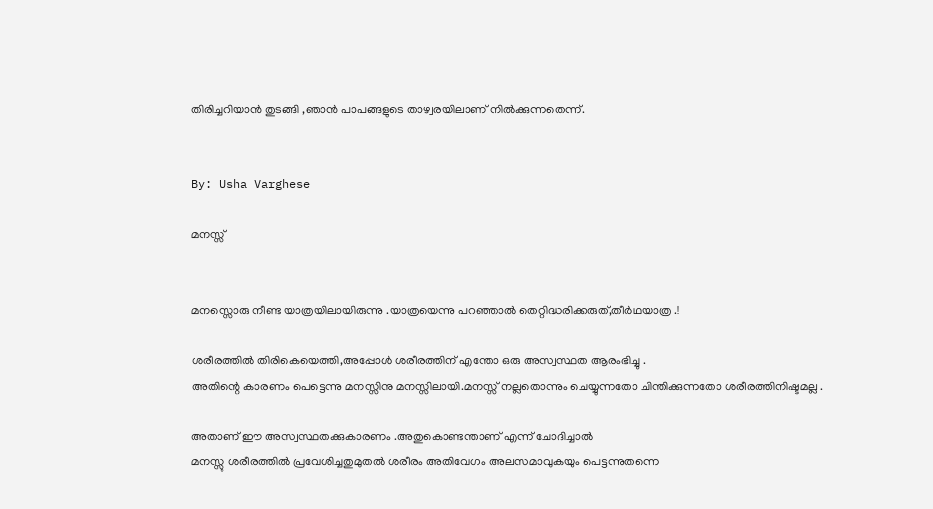തിരിച്ചറിയാൻ തുടങ്ങി ,ഞാൻ പാപങ്ങളുടെ താഴ്വരയിലാണ് നിൽക്കുന്നതെന്ന്.


By: Usha Varghese

മനസ്സ്


മനസ്സൊരു നീണ്ട യാത്രയിലായിരുന്നു .യാത്രയെന്നു പറഞ്ഞാൽ തെറ്റിദ്ധരിക്കരുത്,തീർഥയാത്ര .!

ശരീരത്തിൽ തിരികെയെത്തി,അപ്പോൾ ശരീരത്തിന് എന്തോ ഒരു അസ്വസ്ഥത ആരംഭിച്ചു .
അതിന്റെ കാരണം പെട്ടെന്നു മനസ്സിനു മനസ്സിലായി.മനസ്സ് നല്ലതൊന്നും ചെയ്യുന്നതോ ചിന്തിക്കുന്നതോ ശരീരത്തിനിഷ്ടമല്ല .

അതാണ് ഈ അസ്വസ്ഥതക്കുകാരണം .അതുകൊണ്ടന്താണ് എന്ന് ചോദിച്ചാൽ
മനസ്സു ശരീരത്തിൽ പ്രവേശിച്ചതുമുതൽ ശരീരം അതിവേഗം അലസമാവുകയും പെട്ടന്നുതന്നെ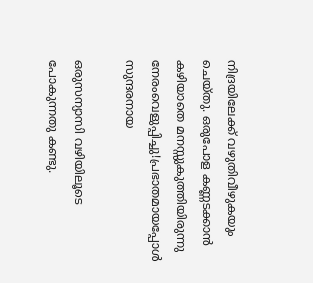നിദ്രയിലേക്ക് വഴുതിവീഴുകയും ചെയ്തു. ഒരുപോള കണ്ണടക്കാൻ കഴിയാതെ മനസ്സുകുത്തിയിരുന്നു നേരംവെളുപ്പിച്ചു!പ്രഭാതമായപ്പോൾ സുന്ദരനായ

ഒരുസന്യാസി വഴിയിലൂടെ പോകുന്നതു കണ്ടു.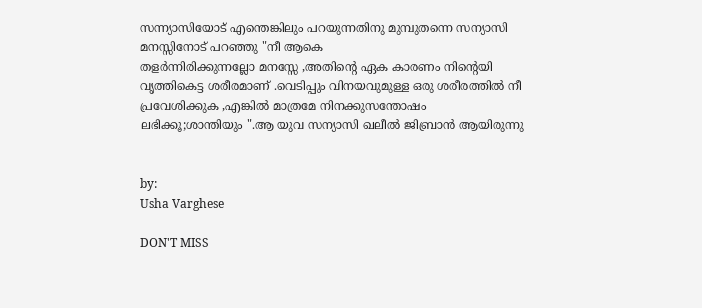സന്ന്യാസിയോട് എന്തെങ്കിലും പറയുന്നതിനു മുമ്പുതന്നെ സന്യാസി മനസ്സിനോട് പറഞ്ഞു "നീ ആകെ
തളർന്നിരിക്കുന്നല്ലോ മനസ്സേ ,അതിന്റെ ഏക കാരണം നിന്റെയി വൃത്തികെട്ട ശരീരമാണ് .വെടിപ്പും വിനയവുമുള്ള ഒരു ശരീരത്തിൽ നീ പ്രവേശിക്കുക ,എങ്കിൽ മാത്രമേ നിനക്കുസന്തോഷം ലഭിക്കൂ;ശാന്തിയും ".ആ യുവ സന്യാസി ഖലീൽ ജിബ്രാൻ ആയിരുന്നു


by:
Usha Varghese

DON'T MISS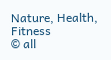Nature, Health, Fitness
© all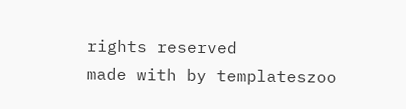rights reserved
made with by templateszoo